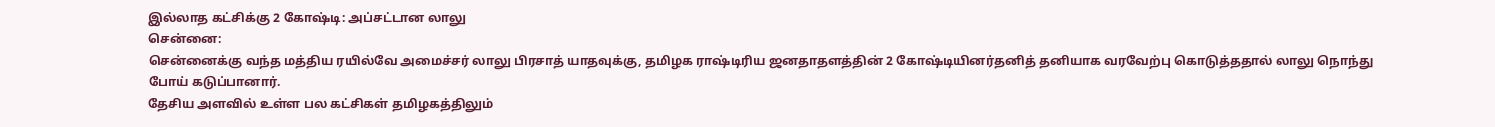இல்லாத கட்சிக்கு 2 கோஷ்டி: அப்சட்டான லாலு
சென்னை:
சென்னைக்கு வந்த மத்திய ரயில்வே அமைச்சர் லாலு பிரசாத் யாதவுக்கு, தமிழக ராஷ்டிரிய ஜனதாதளத்தின் 2 கோஷ்டியினர்தனித் தனியாக வரவேற்பு கொடுத்ததால் லாலு நொந்து போய் கடுப்பானார்.
தேசிய அளவில் உள்ள பல கட்சிகள் தமிழகத்திலும்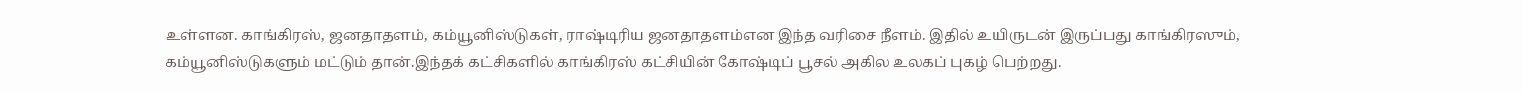உள்ளன. காங்கிரஸ், ஜனதாதளம், கம்யூனிஸ்டுகள், ராஷ்டிரிய ஜனதாதளம்என இந்த வரிசை நீளம். இதில் உயிருடன் இருப்பது காங்கிரஸும், கம்யூனிஸ்டுகளும் மட்டும் தான்.இந்தக் கட்சிகளில் காங்கிரஸ் கட்சியின் கோஷ்டிப் பூசல் அகில உலகப் புகழ் பெற்றது.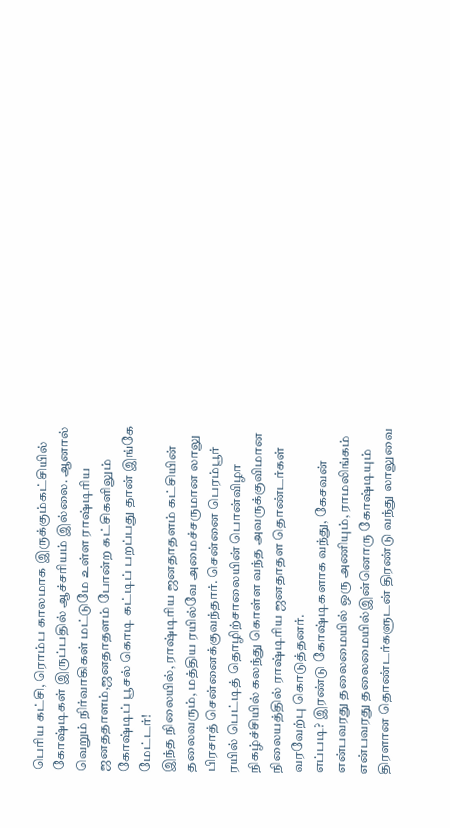பெரிய கட்சி, ரொம்ப காலமாக இருக்கும்கட்சியில் கோஷ்டிகள் இருப்பதில் ஆச்சரியம் இல்லை. ஆனால் வெறும் நிர்வாகிகள் மட்டுமே உள்ள ராஷ்டிரிய ஜனததாளம்,ஜனதாதளம் போன்ற கட்சிகளிலும் கோஷ்டிப் பூசல் கொடி கட்டிப் பறப்பது தான் இங்கே மேட்டர்!
இந்த நிலையில், ராஷ்டிரிய ஜனதாதளம் கட்சியின் தலைவரும், மத்திய ரயில்வே அமைச்சருமான லாலு பிரசாத் சென்னைக்குவந்தார். சென்னை பெரம்பூர் ரயில் பெட்டித் தொழிற்சாலையின் பொன்விழா நிகழ்ச்சியில் கலந்து கொள்ள வந்த அவருக்குவிமான நிலையத்தில் ராஷ்டிரிய ஜனதாதள தொண்டர்கள் வரவேற்பு கொடுத்தனர்.
எப்படி? இரண்டு கோஷ்டிகளாக வந்து, கேசவன் என்பவரது தலைமையில் ஒரு அணியும், ராமலிங்கம் என்பவரது தலைமையில்இன்னொரு கோஷ்டியும் திரளான தொண்டர்களுடன் திரண்டு வந்து லாலுவை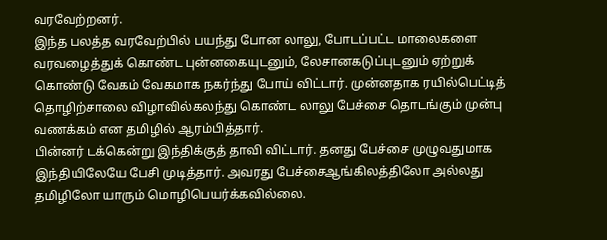வரவேற்றனர்.
இந்த பலத்த வரவேற்பில் பயந்து போன லாலு, போடப்பட்ட மாலைகளை வரவழைத்துக் கொண்ட புன்னகையுடனும், லேசானகடுப்புடனும் ஏற்றுக் கொண்டு வேகம் வேகமாக நகர்ந்து போய் விட்டார். முன்னதாக ரயில்பெட்டித் தொழிற்சாலை விழாவில்கலந்து கொண்ட லாலு பேச்சை தொடங்கும் முன்பு வணக்கம் என தமிழில் ஆரம்பித்தார்.
பின்னர் டக்கென்று இந்திக்குத் தாவி விட்டார். தனது பேச்சை முழுவதுமாக இந்தியிலேயே பேசி முடித்தார். அவரது பேச்சைஆங்கிலத்திலோ அல்லது தமிழிலோ யாரும் மொழிபெயர்க்கவில்லை.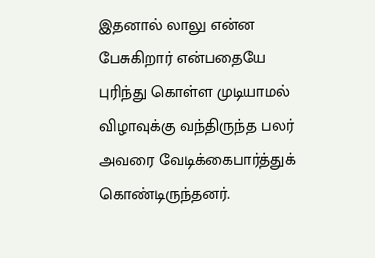இதனால் லாலு என்ன பேசுகிறார் என்பதையே புரிந்து கொள்ள முடியாமல் விழாவுக்கு வந்திருந்த பலர் அவரை வேடிக்கைபார்த்துக் கொண்டிருந்தனர்.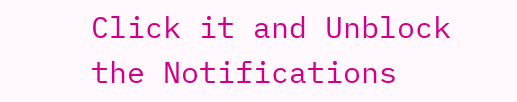Click it and Unblock the Notifications